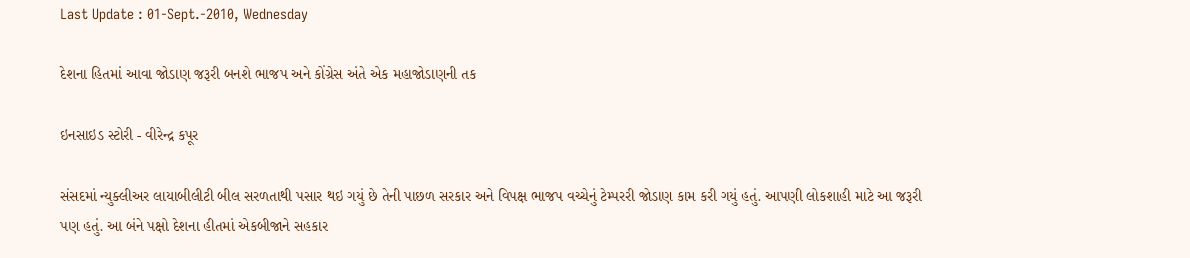Last Update : 01-Sept.-2010, Wednesday

દેશના હિતમાં આવા જોડાણ જરૂરી બનશે ભાજપ અને કોંગ્રેસ અંતે એક મહાજોડાણની તક

ઇનસાઇડ સ્ટોરી - વીરેન્દ્ર કપૂર

સંસદમાં ન્યુક્લીઅર લાયાબીલીટી બીલ સરળતાથી પસાર થઇ ગયું છે તેની પાછળ સરકાર અને વિપક્ષ ભાજપ વચ્ચેનું ટેમ્પરરી જોડાણ કામ કરી ગયું હતું. આપણી લોકશાહી માટે આ જરૂરી પણ હતું. આ બંને પક્ષો દેશના હીતમાં એકબીજાને સહકાર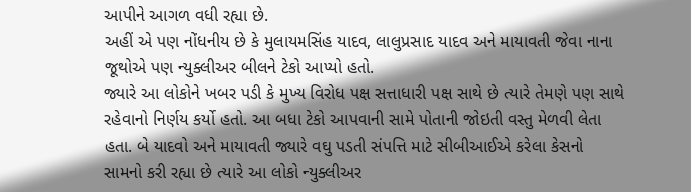આપીને આગળ વધી રહ્યા છે.
અહીં એ પણ નોંધનીય છે કે મુલાયમસિંહ યાદવ, લાલુપ્રસાદ યાદવ અને માયાવતી જેવા નાના જૂથોએ પણ ન્યુક્લીઅર બીલને ટેકો આપ્યો હતો.
જ્યારે આ લોકોને ખબર પડી કે મુખ્ય વિરોધ પક્ષ સત્તાધારી પક્ષ સાથે છે ત્યારે તેમણે પણ સાથે રહેવાનો નિર્ણય કર્યો હતો. આ બધા ટેકો આપવાની સામે પોતાની જોઇતી વસ્તુ મેળવી લેતા હતા. બે યાદવો અને માયાવતી જ્યારે વઘુ પડતી સંપત્તિ માટે સીબીઆઈએ કરેલા કેસનો સામનો કરી રહ્યા છે ત્યારે આ લોકો ન્યુક્લીઅર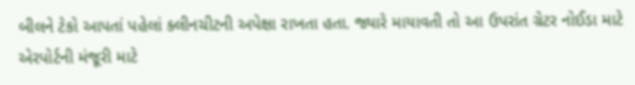બીલને ટેકો આપતાં પહેલાં ક્લીનચીટની અપેક્ષા રાખતા હતા. જ્યારે માયાવતી તો આ ઉપરાંત ગ્રેટર નોઈડા માટે એરપોર્ટની મંજૂરી માટે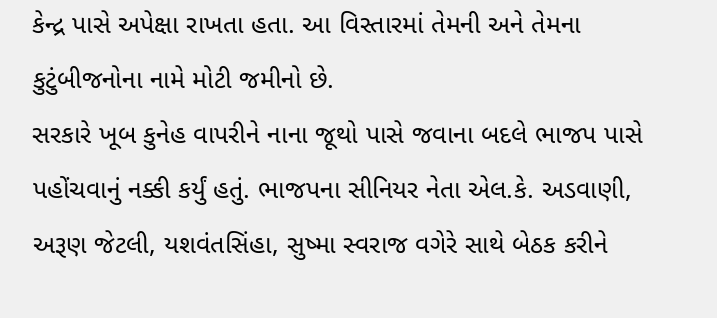કેન્દ્ર પાસે અપેક્ષા રાખતા હતા. આ વિસ્તારમાં તેમની અને તેમના કુટુંબીજનોના નામે મોટી જમીનો છે.
સરકારે ખૂબ કુનેહ વાપરીને નાના જૂથો પાસે જવાના બદલે ભાજપ પાસે પહોંચવાનું નક્કી કર્યું હતું. ભાજપના સીનિયર નેતા એલ.કે. અડવાણી, અરૂણ જેટલી, યશવંતસિંહા, સુષ્મા સ્વરાજ વગેરે સાથે બેઠક કરીને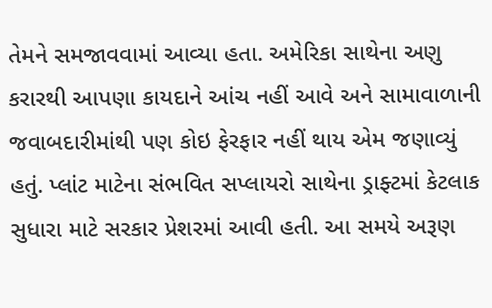તેમને સમજાવવામાં આવ્યા હતા. અમેરિકા સાથેના અણુ કરારથી આપણા કાયદાને આંચ નહીં આવે અને સામાવાળાની જવાબદારીમાંથી પણ કોઇ ફેરફાર નહીં થાય એમ જણાવ્યું હતું. પ્લાંટ માટેના સંભવિત સપ્લાયરો સાથેના ડ્રાફ્ટમાં કેટલાક સુધારા માટે સરકાર પ્રેશરમાં આવી હતી. આ સમયે અરૂણ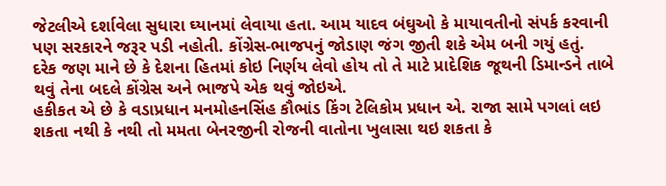જેટલીએ દર્શાવેલા સુધારા ઘ્યાનમાં લેવાયા હતા. આમ યાદવ બંઘુઓ કે માયાવતીનો સંપર્ક કરવાની પણ સરકારને જરૂર પડી નહોતી. કોંગ્રેસ-ભાજપનું જોડાણ જંગ જીતી શકે એમ બની ગયું હતું.
દરેક જણ માને છે કે દેશના હિતમાં કોઇ નિર્ણય લેવો હોય તો તે માટે પ્રાદેશિક જૂથની ડિમાન્ડને તાબે થવું તેના બદલે કોંગ્રેસ અને ભાજપે એક થવું જોઇએ.
હકીકત એ છે કે વડાપ્રધાન મનમોહનસિંહ કૌભાંડ કિંગ ટેલિકોમ પ્રધાન એ. રાજા સામે પગલાં લઇ શકતા નથી કે નથી તો મમતા બેનરજીની રોજની વાતોના ખુલાસા થઇ શકતા કે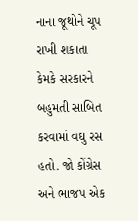નાના જૂથોને ચૂપ રાખી શકાતા કેમકે સરકારને બહુમતી સાબિત કરવામાં વઘુ રસ હતો. જો કોંગ્રેસ અને ભાજપ એક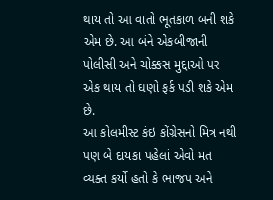થાય તો આ વાતો ભૂતકાળ બની શકે એમ છે. આ બંને એકબીજાની પોલીસી અને ચોક્કસ મુદ્દાઓ પર એક થાય તો ઘણો ફર્ક પડી શકે એમ છે.
આ કોલમીસ્ટ કંઇ કોંગ્રેસનો મિત્ર નથી પણ બે દાયકા પહેલાં એવો મત વ્યક્ત કર્યો હતો કે ભાજપ અને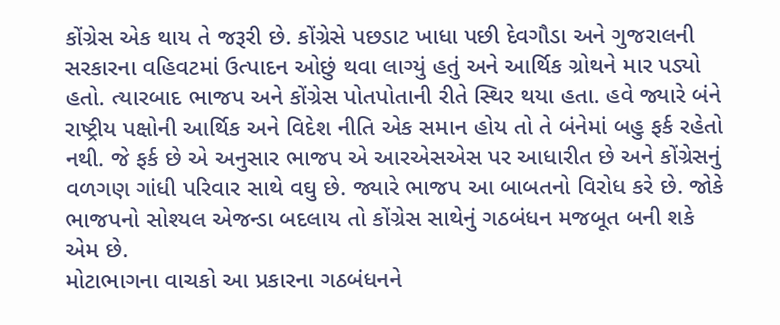કોંગ્રેસ એક થાય તે જરૂરી છે. કોંગ્રેસે પછડાટ ખાધા પછી દેવગૌડા અને ગુજરાલની સરકારના વહિવટમાં ઉત્પાદન ઓછું થવા લાગ્યું હતું અને આર્થિક ગ્રોથને માર પડ્યો હતો. ત્યારબાદ ભાજપ અને કોંગ્રેસ પોતપોતાની રીતે સ્થિર થયા હતા. હવે જ્યારે બંને રાષ્ટ્રીય પક્ષોની આર્થિક અને વિદેશ નીતિ એક સમાન હોય તો તે બંનેમાં બહુ ફર્ક રહેતો નથી. જે ફર્ક છે એ અનુસાર ભાજપ એ આરએસએસ પર આધારીત છે અને કોંગ્રેસનું વળગણ ગાંધી પરિવાર સાથે વઘુ છે. જ્યારે ભાજપ આ બાબતનો વિરોધ કરે છે. જોકે ભાજપનો સોશ્યલ એજન્ડા બદલાય તો કોંગ્રેસ સાથેનું ગઠબંધન મજબૂત બની શકે એમ છે.
મોટાભાગના વાચકો આ પ્રકારના ગઠબંધનને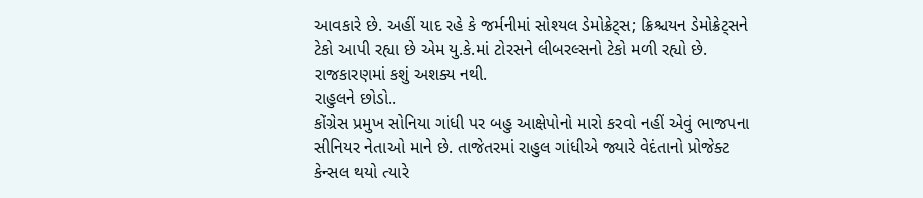આવકારે છે. અહીં યાદ રહે કે જર્મનીમાં સોશ્યલ ડેમોક્રેટ્સ; ક્રિશ્ચયન ડેમોક્રેટ્સને ટેકો આપી રહ્યા છે એમ યુ.કે.માં ટોરસને લીબરલ્સનો ટેકો મળી રહ્યો છે. રાજકારણમાં કશું અશક્ય નથી.
રાહુલને છોડો..
કોંગ્રેસ પ્રમુખ સોનિયા ગાંધી પર બહુ આક્ષેપોનો મારો કરવો નહીં એવું ભાજપના સીનિયર નેતાઓ માને છે. તાજેતરમાં રાહુલ ગાંધીએ જ્યારે વેદંતાનો પ્રોજેક્ટ કેન્સલ થયો ત્યારે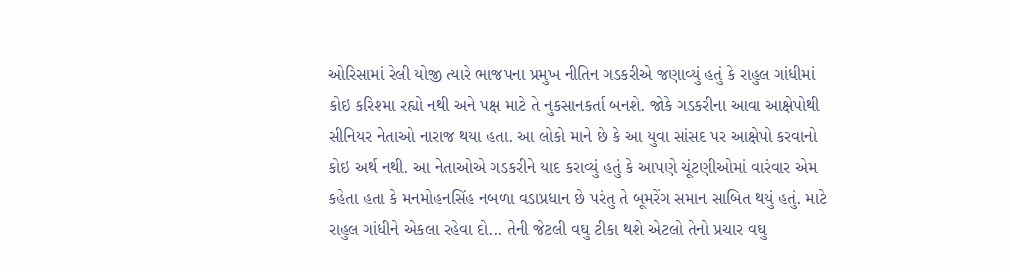ઓરિસામાં રેલી યોજી ત્યારે ભાજપના પ્રમુખ નીતિન ગડકરીએ જણાવ્યું હતું કે રાહુલ ગાંધીમાં કોઇ કરિશ્મા રહ્યો નથી અને પક્ષ માટે તે નુકસાનકર્તા બનશે. જોકે ગડકરીના આવા આક્ષેપોથી સીનિયર નેતાઓ નારાજ થયા હતા. આ લોકો માને છે કે આ યુવા સાંસદ પર આક્ષેપો કરવાનો કોઇ અર્થ નથી. આ નેતાઓએ ગડકરીને યાદ કરાવ્યું હતું કે આપણે ચૂંટણીઓમાં વારંવાર એમ કહેતા હતા કે મનમોહનસિંહ નબળા વડાપ્રધાન છે પરંતુ તે બૂમરેંગ સમાન સાબિત થયું હતું. માટે રાહુલ ગાંધીને એકલા રહેવા દો... તેની જેટલી વઘુ ટીકા થશે એટલો તેનો પ્રચાર વઘુ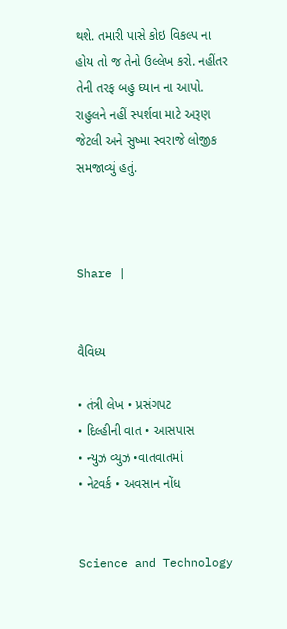થશે. તમારી પાસે કોઇ વિકલ્પ ના હોય તો જ તેનો ઉલ્લેખ કરો. નહીંતર તેની તરફ બહુ ઘ્યાન ના આપો. રાહુલને નહીં સ્પર્શવા માટે અરૂણ જેટલી અને સુષ્મા સ્વરાજે લોજીક સમજાવ્યું હતું.



Share |


વૈવિધ્ય

• તંત્રી લેખ • પ્રસંગપટ
• દિલ્હીની વાત • આસપાસ
• ન્યુઝ વ્યુઝ •વાતવાતમાં
• નેટવર્ક • અવસાન નોંધ


Science and Technology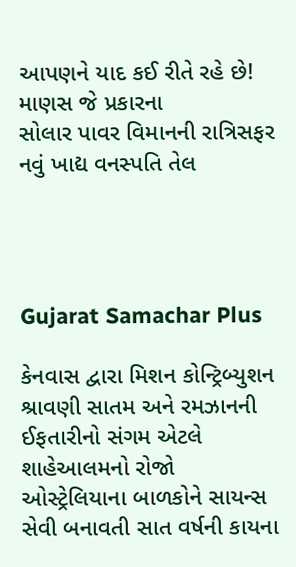આપણને યાદ કઈ રીતે રહે છે! માણસ જે પ્રકારના
સોલાર પાવર વિમાનની રાત્રિસફર
નવું ખાદ્ય વનસ્પતિ તેલ




Gujarat Samachar Plus

કેનવાસ દ્વારા મિશન કોન્ટ્રિબ્યુશન
શ્રાવણી સાતમ અને રમઝાનની ઈફતારીનો સંગમ એટલે શાહેઆલમનો રોજો
ઓસ્ટ્રેલિયાના બાળકોને સાયન્સ સેવી બનાવતી સાત વર્ષની કાયના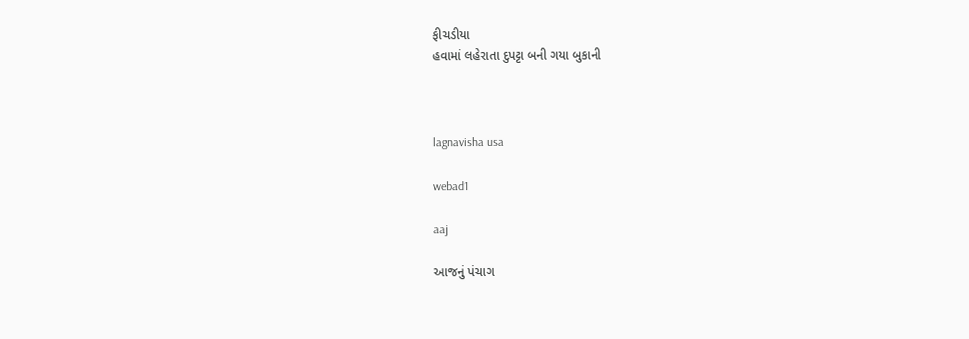ફીચડીયા
હવામાં લહેરાતા દુપટ્ટા બની ગયા બુકાની



lagnavisha usa

webad1

aaj

આજનું પંચાગ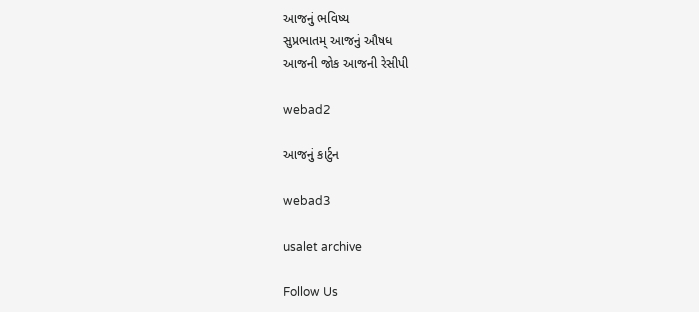આજનું ભવિષ્ય
સુપ્રભાતમ્ આજનું ઔષધ
આજની જોક આજની રેસીપી

webad2

આજનું કાર્ટુન

webad3

usalet archive

Follow Us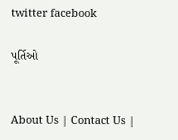twitter facebook

પૂર્તિઓ


About Us | Contact Us |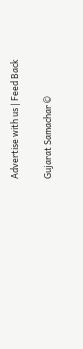Advertise with us | Feed Back

Gujarat Samachar ©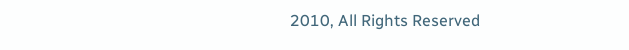2010, All Rights Reserved